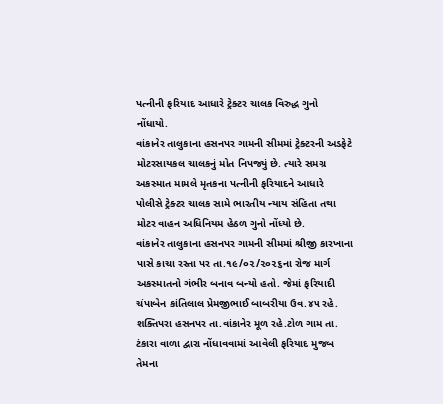પત્નીની ફરિયાદ આધારે ટ્રેક્ટર ચાલક વિરુદ્ધ ગુનો નોંધાયો.
વાંકાનેર તાલુકાના હસનપર ગામની સીમમાં ટ્રેક્ટરની અડફેટે મોટરસાયકલ ચાલકનું મોત નિપજ્યું છે. ત્યારે સમગ્ર અકસ્માત મામલે મૃતકના પત્નીની ફરિયાદને આધારે પોલીસે ટ્રેક્ટર ચાલક સામે ભારતીય ન્યાય સંહિતા તથા મોટર વાહન અધિનિયમ હેઠળ ગુનો નોંધ્યો છે.
વાંકાનેર તાલુકાના હસનપર ગામની સીમમાં શ્રીજી કારખાના પાસે કાચા રસ્તા પર તા.૧૯/૦૨/૨૦૨૬ના રોજ માર્ગ અકસ્માતનો ગંભીર બનાવ બન્યો હતો. જેમાં ફરિયાદી ચંપાબેન કાંતિલાલ પ્રેમજીભાઈ બાબરીયા ઉવ.૪૫ રહે. શક્તિપરા હસનપર તા.વાંકાનેર મૂળ રહે.ટોળ ગામ તા. ટંકારા વાળા દ્વારા નોંધાવવામાં આવેલી ફરિયાદ મુજબ તેમના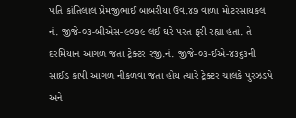પતિ કાંતિલાલ પ્રેમજીભાઈ બાબરીયા ઉવ.૪૭ વાળા મોટરસાયકલ નં. જીજે-૦૩-બીએસ-૯૦૭૯ લઈ ઘરે પરત ફરી રહ્યા હતા. તે દરમિયાન આગળ જતા ટ્રેક્ટર રજી.નં. જીજે-૦૩-ઈએ-૪૩૬૩ની સાઈડ કાપી આગળ નીકળવા જતા હોય ત્યારે ટ્રેક્ટર ચાલકે પુરઝડપે અને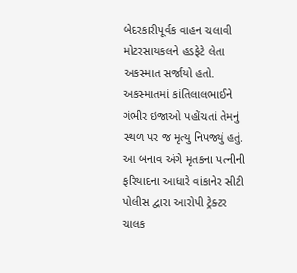બેદરકારીપૂર્વક વાહન ચલાવી મોટરસાયકલને હડફેટે લેતા અકસ્માત સર્જાયો હતો. અકસ્માતમાં કાંતિલાલભાઈને ગંભીર ઇજાઓ પહોંચતાં તેમનું સ્થળ પર જ મૃત્યુ નિપજ્યું હતું. આ બનાવ અંગે મૃતકના પત્નીની ફરિયાદના આધારે વાંકાનેર સીટી પોલીસ દ્વારા આરોપી ટ્રેક્ટર ચાલક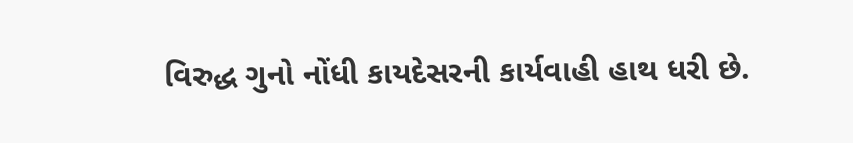વિરુદ્ધ ગુનો નોંધી કાયદેસરની કાર્યવાહી હાથ ધરી છે.